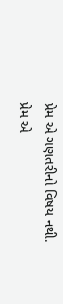પ્રેમ એ ગણતરીનો વિષય નથી.
પ્રેમ એ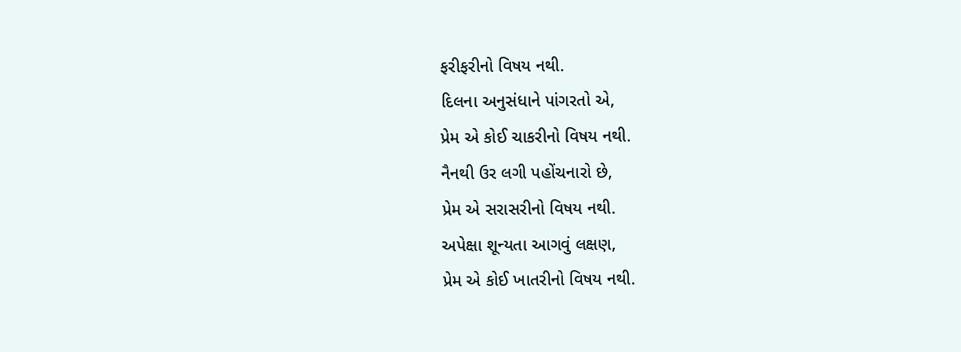ફરીફરીનો વિષય નથી.
દિલના અનુસંધાને પાંગરતો એ,
પ્રેમ એ કોઈ ચાકરીનો વિષય નથી.
નૈનથી ઉર લગી પહોંચનારો છે,
પ્રેમ એ સરાસરીનો વિષય નથી.
અપેક્ષા શૂન્યતા આગવું લક્ષણ,
પ્રેમ એ કોઈ ખાતરીનો વિષય નથી.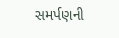સમર્પણની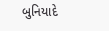બુનિયાદે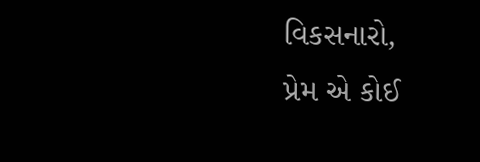વિકસનારો,
પ્રેમ એ કોઈ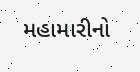મહામારીનો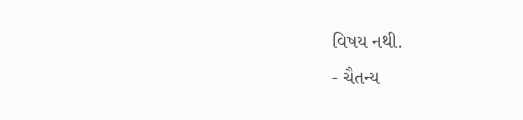વિષય નથી.
- ચૈતન્ય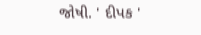જોષી. ' દીપક '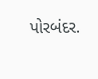પોરબંદર.